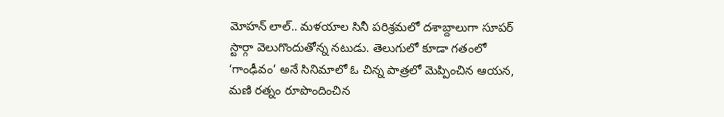మోహన్ లాల్.. మళయాల సినీ పరిశ్రమలో దశాబ్దాలుగా సూపర్ స్టార్గా వెలుగొందుతోన్న నటుడు. తెలుగులో కూడా గతంలో ‘గాంఢీవం’ అనే సినిమాలో ఓ చిన్న పాత్రలో మెప్పించిన ఆయన, మణి రత్నం రూపొందించిన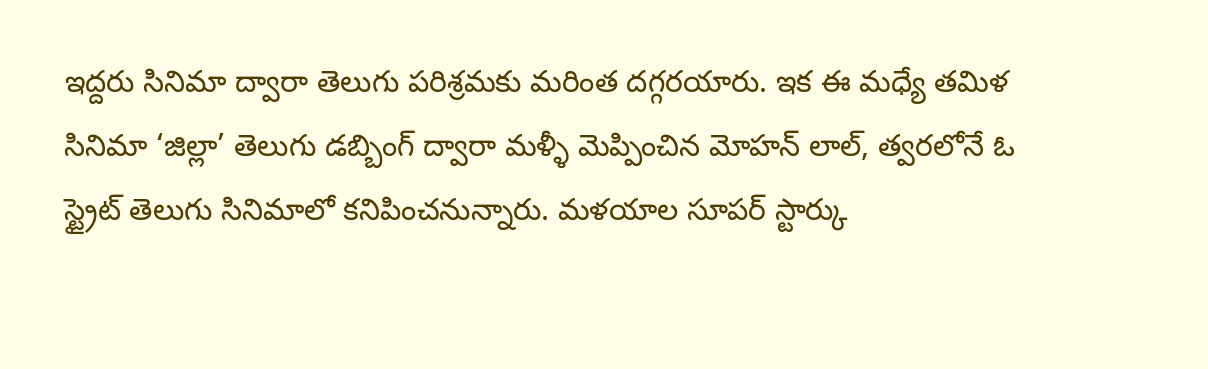ఇద్దరు సినిమా ద్వారా తెలుగు పరిశ్రమకు మరింత దగ్గరయారు. ఇక ఈ మధ్యే తమిళ సినిమా ‘జిల్లా’ తెలుగు డబ్బింగ్ ద్వారా మళ్ళీ మెప్పించిన మోహన్ లాల్, త్వరలోనే ఓ స్ట్రైట్ తెలుగు సినిమాలో కనిపించనున్నారు. మళయాల సూపర్ స్టార్కు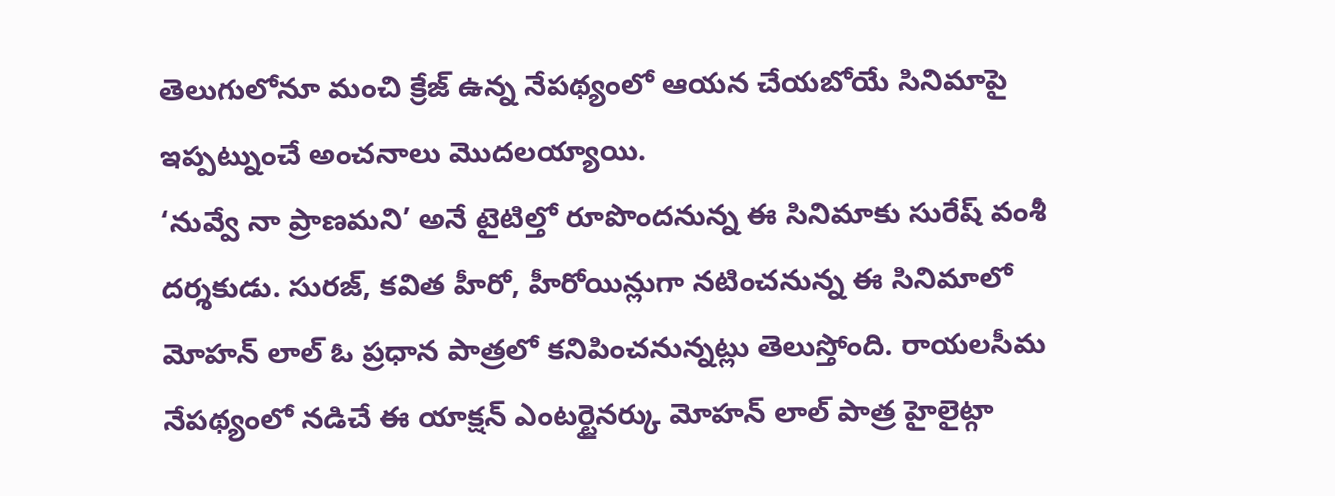తెలుగులోనూ మంచి క్రేజ్ ఉన్న నేపథ్యంలో ఆయన చేయబోయే సినిమాపై ఇప్పట్నుంచే అంచనాలు మొదలయ్యాయి.
‘నువ్వే నా ప్రాణమని’ అనే టైటిల్తో రూపొందనున్న ఈ సినిమాకు సురేష్ వంశీ దర్శకుడు. సురజ్, కవిత హీరో, హీరోయిన్లుగా నటించనున్న ఈ సినిమాలో మోహన్ లాల్ ఓ ప్రధాన పాత్రలో కనిపించనున్నట్లు తెలుస్తోంది. రాయలసీమ నేపథ్యంలో నడిచే ఈ యాక్షన్ ఎంటర్టైనర్కు మోహన్ లాల్ పాత్ర హైలైట్గా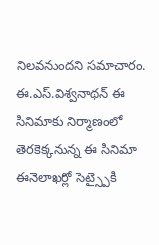నిలవనుందని సమాచారం. ఈ.ఎస్.విశ్వనాథన్ ఈ సినిమాకు నిర్మాణంలో తెరకెక్కనున్న ఈ సినిమా ఈనెలాఖర్లో సెట్స్పైకి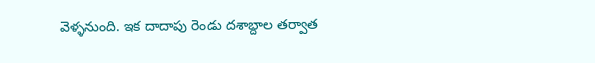వెళ్ళనుంది. ఇక దాదాపు రెండు దశాబ్దాల తర్వాత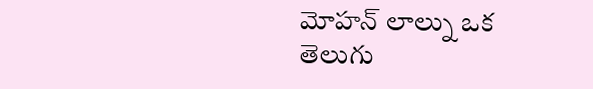మోహన్ లాల్ను ఒక తెలుగు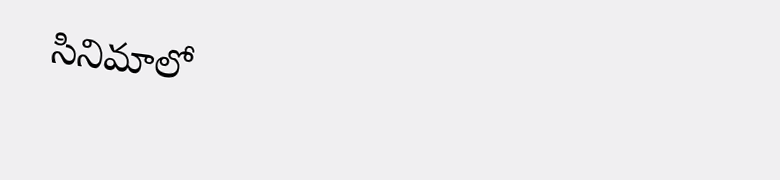సినిమాలో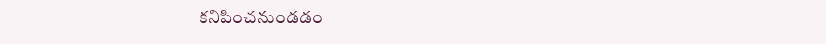కనిపించనుండడం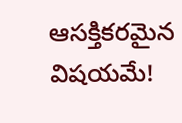ఆసక్తికరమైన విషయమే!